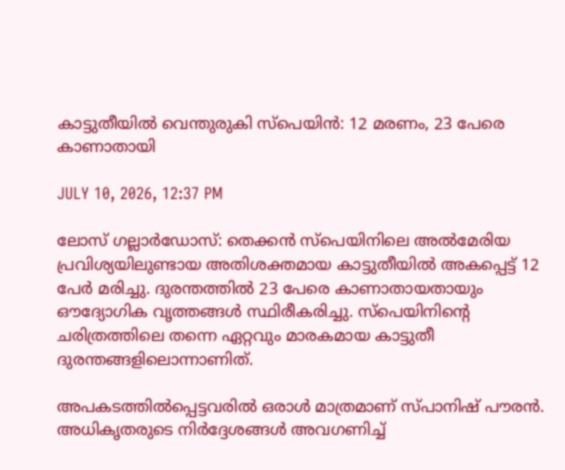കാട്ടുതീയില്‍ വെന്തുരുകി സ്‌പെയിന്‍: 12 മരണം, 23 പേരെ കാണാതായി

JULY 10, 2026, 12:37 PM

ലോസ് ഗല്ലാര്‍ഡോസ്: തെക്കന്‍ സ്‌പെയിനിലെ അല്‍മേരിയ പ്രവിശ്യയിലുണ്ടായ അതിശക്തമായ കാട്ടുതീയില്‍ അകപ്പെട്ട് 12 പേര്‍ മരിച്ചു. ദുരന്തത്തില്‍ 23 പേരെ കാണാതായതായും ഔദ്യോഗിക വൃത്തങ്ങള്‍ സ്ഥിരീകരിച്ചു. സ്‌പെയിനിന്റെ ചരിത്രത്തിലെ തന്നെ ഏറ്റവും മാരകമായ കാട്ടുതീ ദുരന്തങ്ങളിലൊന്നാണിത്.

അപകടത്തില്‍പ്പെട്ടവരില്‍ ഒരാള്‍ മാത്രമാണ് സ്പാനിഷ് പൗരന്‍. അധികൃതരുടെ നിര്‍ദ്ദേശങ്ങള്‍ അവഗണിച്ച്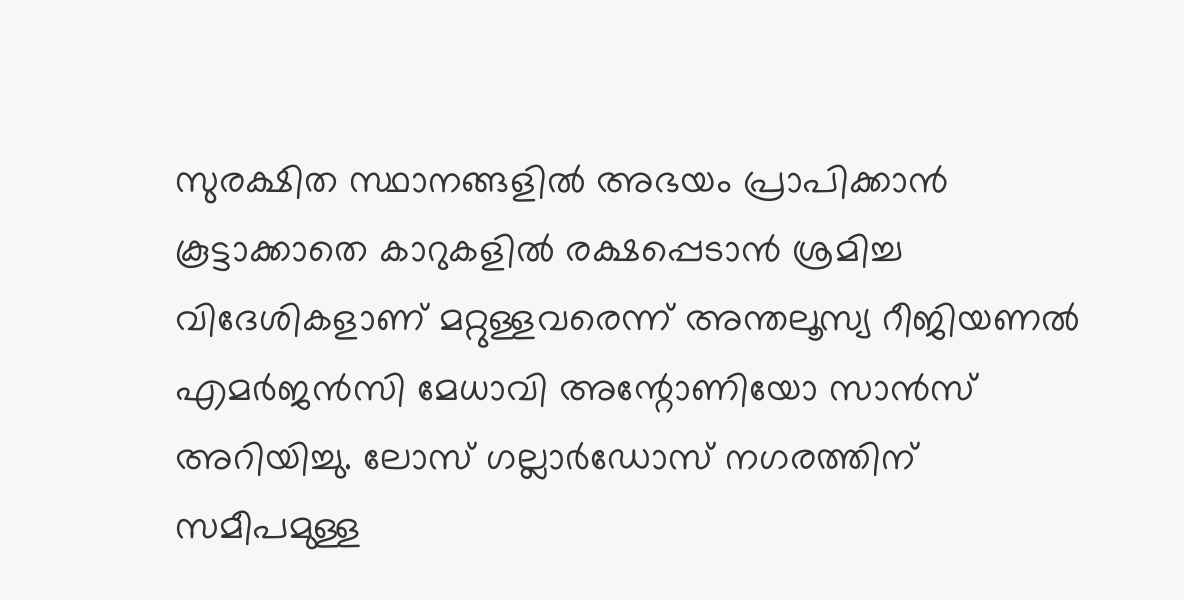സുരക്ഷിത സ്ഥാനങ്ങളില്‍ അഭയം പ്രാപിക്കാന്‍ കൂട്ടാക്കാതെ കാറുകളില്‍ രക്ഷപ്പെടാന്‍ ശ്രമിച്ച വിദേശികളാണ് മറ്റുള്ളവരെന്ന് അന്തലൂസ്യ റീജിയണല്‍ എമര്‍ജന്‍സി മേധാവി അന്റോണിയോ സാന്‍സ് അറിയിച്ചു. ലോസ് ഗല്ലാര്‍ഡോസ് നഗരത്തിന് സമീപമുള്ള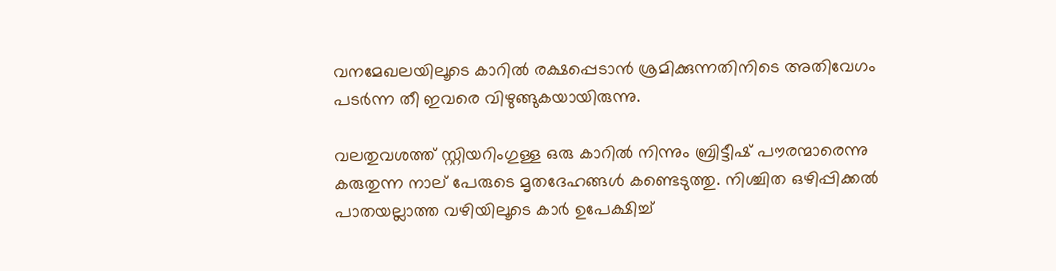വനമേഖലയിലൂടെ കാറില്‍ രക്ഷപ്പെടാന്‍ ശ്രമിക്കുന്നതിനിടെ അതിവേഗം പടര്‍ന്ന തീ ഇവരെ വിഴുങ്ങുകയായിരുന്നു.

വലതുവശത്ത് സ്റ്റിയറിംഗുള്ള ഒരു കാറില്‍ നിന്നും ബ്രിട്ടീഷ് പൗരന്മാരെന്നു കരുതുന്ന നാല് പേരുടെ മൃതദേഹങ്ങള്‍ കണ്ടെടുത്തു. നിശ്ചിത ഒഴിപ്പിക്കല്‍ പാതയല്ലാത്ത വഴിയിലൂടെ കാര്‍ ഉപേക്ഷിച്ച്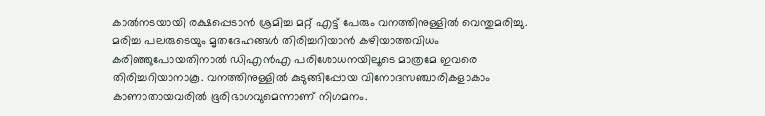കാല്‍നടയായി രക്ഷപ്പെടാന്‍ ശ്രമിച്ച മറ്റ് എട്ട് പേരും വനത്തിനുള്ളില്‍ വെന്തുമരിച്ചു. മരിച്ച പലരുടെയും മൃതദേഹങ്ങള്‍ തിരിച്ചറിയാന്‍ കഴിയാത്തവിധം കരിഞ്ഞുപോയതിനാല്‍ ഡിഎന്‍എ പരിശോധനയിലൂടെ മാത്രമേ ഇവരെ തിരിച്ചറിയാനാകൂ. വനത്തിനുള്ളില്‍ കുടുങ്ങിപ്പോയ വിനോദസഞ്ചാരികളാകാം കാണാതായവരില്‍ ഭൂരിഭാഗവുമെന്നാണ് നിഗമനം.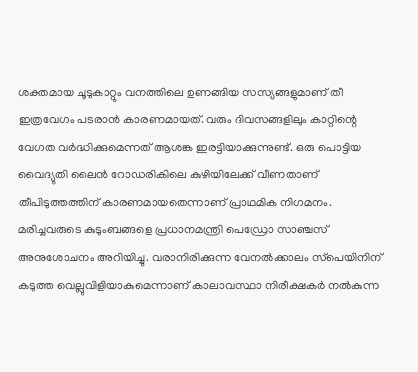ശക്തമായ ചൂടുകാറ്റും വനത്തിലെ ഉണങ്ങിയ സസ്യങ്ങളുമാണ് തീ ഇത്രവേഗം പടരാന്‍ കാരണമായത്. വരും ദിവസങ്ങളിലും കാറ്റിന്റെ വേഗത വര്‍ദ്ധിക്കുമെന്നത് ആശങ്ക ഇരട്ടിയാക്കുന്നുണ്ട്. ഒരു പൊട്ടിയ വൈദ്യുതി ലൈന്‍ റോഡരികിലെ കുഴിയിലേക്ക് വീണതാണ് തീപിടുത്തത്തിന് കാരണമായതെന്നാണ് പ്രാഥമിക നിഗമനം. മരിച്ചവരുടെ കുടുംബങ്ങളെ പ്രധാനമന്ത്രി പെഡ്രോ സാഞ്ചസ് അനുശോചനം അറിയിച്ചു. വരാനിരിക്കുന്ന വേനല്‍ക്കാലം സ്‌പെയിനിന് കടുത്ത വെല്ലുവിളിയാകുമെന്നാണ് കാലാവസ്ഥാ നിരീക്ഷകര്‍ നല്‍കുന്ന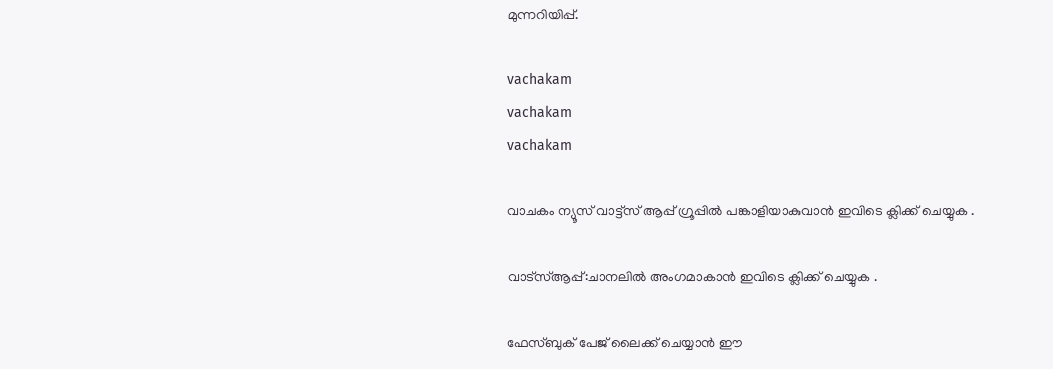മുന്നറിയിപ്പ്.

vachakam
vachakam
vachakam

വാചകം ന്യൂസ് വാട്ട്സ് ആപ്പ് ഗ്രൂപ്പിൽ പങ്കാളിയാകുവാൻ ഇവിടെ ക്ലിക്ക് ചെയ്യുക .

വാട്സ്ആപ്പ്:ചാനലിൽ അംഗമാകാൻ ഇവിടെ ക്ലിക്ക് ചെയ്യുക .

ഫേസ്ബുക് പേജ് ലൈക്ക് ചെയ്യാൻ ഈ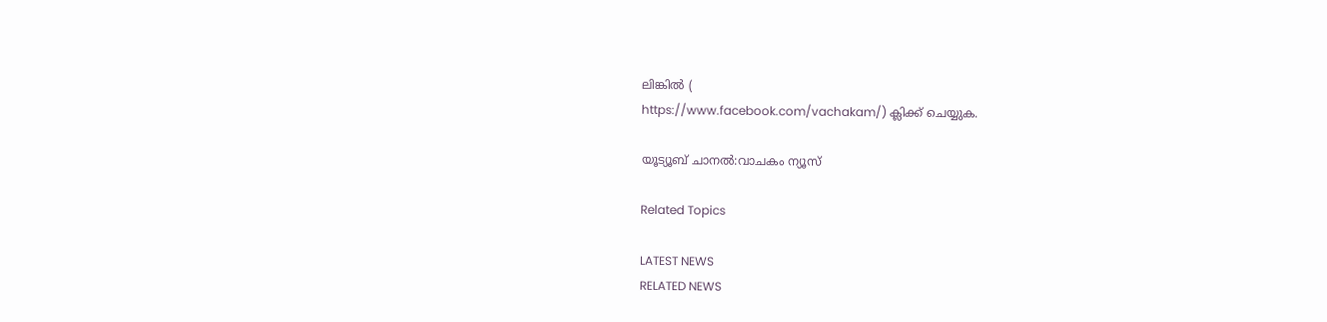ലിങ്കിൽ (
https://www.facebook.com/vachakam/) ക്ലിക്ക് ചെയ്യുക.

യൂട്യൂബ് ചാനൽ:വാചകം ന്യൂസ്

Related Topics

LATEST NEWS
RELATED NEWS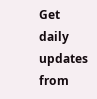Get daily updates from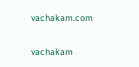vachakam.com

vachakam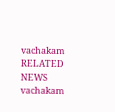vachakam
RELATED NEWS
vachakam